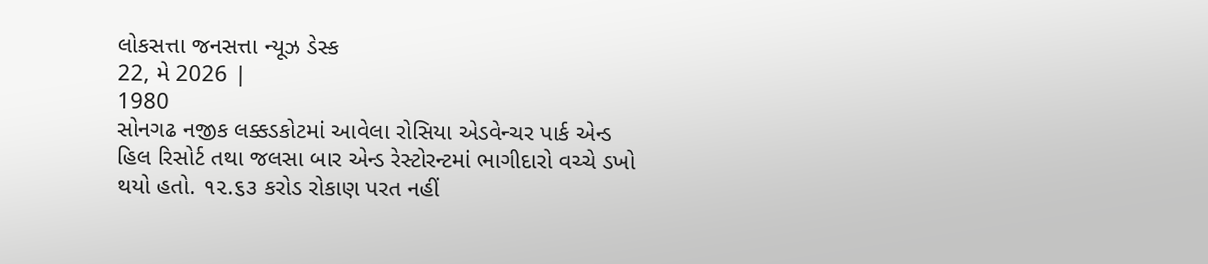લોકસત્તા જનસત્તા ન્યૂઝ ડેસ્ક
22, મે 2026 |
1980
સોનગઢ નજીક લક્કડકોટમાં આવેલા રોસિયા એડવેન્ચર પાર્ક એન્ડ હિલ રિસોર્ટ તથા જલસા બાર એન્ડ રેસ્ટોરન્ટમાં ભાગીદારો વચ્ચે ડખો થયો હતો. ૧૨.૬૩ કરોડ રોકાણ પરત નહીં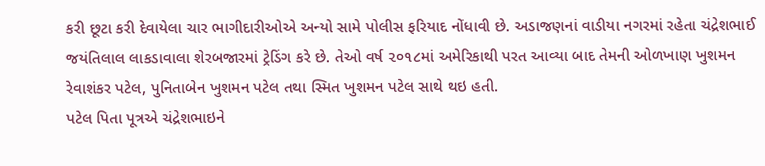કરી છૂટા કરી દેવાયેલા ચાર ભાગીદારીઓએ અન્યો સામે પોલીસ ફરિયાદ નોંધાવી છે. અડાજણનાં વાડીયા નગરમાં રહેતા ચંદ્રેશભાઈ જયંતિલાલ લાકડાવાલા શેરબજારમાં ટ્રેડિંગ કરે છે. તેઓ વર્ષ ૨૦૧૮માં અમેરિકાથી પરત આવ્યા બાદ તેમની ઓળખાણ ખુશમન રેવાશંકર પટેલ, પુનિતાબેન ખુશમન પટેલ તથા સ્મિત ખુશમન પટેલ સાથે થઇ હતી.
પટેલ પિતા પૂત્રએ ચંદ્રેશભાઇને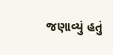જણાવ્યું હતું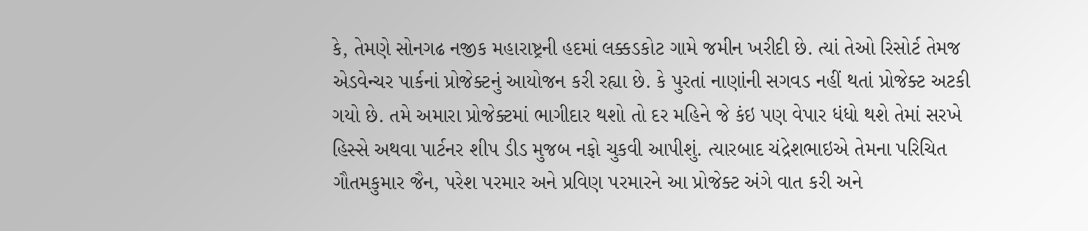કે, તેમણે સોનગઢ નજીક મહારાષ્ટ્રની હદમાં લક્કડકોટ ગામે જમીન ખરીદી છે. ત્યાં તેઓ રિસોર્ટ તેમજ એડવેન્ચર પાર્કનાં પ્રોજેક્ટનું આયોજન કરી રહ્યા છે. કે પુરતાં નાણાંની સગવડ નહીં થતાં પ્રોજેક્ટ અટકી ગયો છે. તમે અમારા પ્રોજેક્ટમાં ભાગીદાર થશો તો દર મહિને જે કંઇ પણ વેપાર ધંધો થશે તેમાં સરખે હિસ્સે અથવા પાર્ટનર શીપ ડીડ મુજબ નફો ચુકવી આપીશું. ત્યારબાદ ચંદ્રેશભાઇએ તેમના પરિચિત ગૌતમકુમાર જૈન, પરેશ પરમાર અને પ્રવિણ પરમારને આ પ્રોજેક્ટ અંગે વાત કરી અને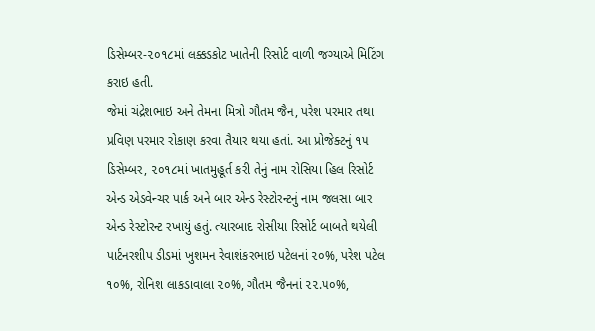ડિસેમ્બર-૨૦૧૮માં લક્કડકોટ ખાતેની રિસોર્ટ વાળી જગ્યાએ મિટિંગ કરાઇ હતી.
જેમાં ચંદ્રેશભાઇ અને તેમના મિત્રો ગૌતમ જૈન, પરેશ પરમાર તથા પ્રવિણ પરમાર રોકાણ કરવા તૈયાર થયા હતાં. આ પ્રોજેક્ટનું ૧૫ ડિસેમ્બર, ૨૦૧૮માં ખાતમુહૂર્ત કરી તેનું નામ રોસિયા હિલ રિસોર્ટ એન્ડ એડવેન્ચર પાર્ક અને બાર એન્ડ રેસ્ટોરન્ટનું નામ જલસા બાર એન્ડ રેસ્ટોરન્ટ રખાયું હતું. ત્યારબાદ રોસીયા રિસોર્ટ બાબતે થયેલી પાર્ટનરશીપ ડીડમાં ખુશમન રેવાશંકરભાઇ પટેલનાં ૨૦%, પરેશ પટેલ ૧૦%, રોનિશ લાકડાવાલા ૨૦%, ગૌતમ જૈનનાં ૨૨.૫૦%,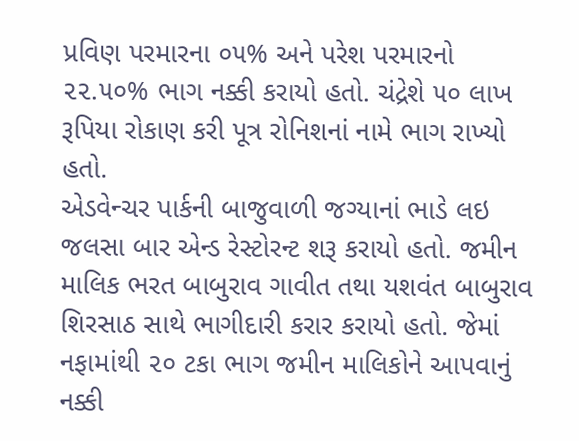પ્રવિણ પરમારના ૦૫% અને પરેશ પરમારનો ૨૨.૫૦% ભાગ નક્કી કરાયો હતો. ચંદ્રેશે ૫૦ લાખ રૂપિયા રોકાણ કરી પૂત્ર રોનિશનાં નામે ભાગ રાખ્યો હતો.
એડવેન્ચર પાર્કની બાજુવાળી જગ્યાનાં ભાડે લઇ જલસા બાર એન્ડ રેસ્ટોરન્ટ શરૂ કરાયો હતો. જમીન માલિક ભરત બાબુરાવ ગાવીત તથા યશવંત બાબુરાવ શિરસાઠ સાથે ભાગીદારી કરાર કરાયો હતો. જેમાં નફામાંથી ૨૦ ટકા ભાગ જમીન માલિકોને આપવાનું નક્કી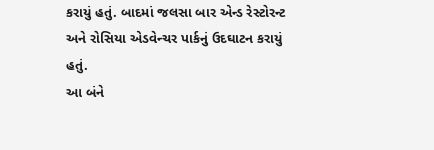કરાયું હતું. બાદમાં જલસા બાર એન્ડ રેસ્ટોરન્ટ અને રોસિયા એડવેન્ચર પાર્કનું ઉદઘાટન કરાયું હતું.
આ બંને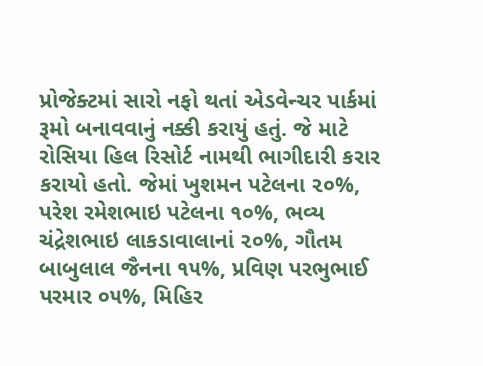પ્રોજેક્ટમાં સારો નફો થતાં એડવેન્ચર પાર્કમાં રૂમો બનાવવાનું નક્કી કરાયું હતું. જે માટે રોસિયા હિલ રિસોર્ટ નામથી ભાગીદારી કરાર કરાયો હતો. જેમાં ખુશમન પટેલના ૨૦%, પરેશ રમેશભાઇ પટેલના ૧૦%, ભવ્ય ચંદ્રેશભાઇ લાકડાવાલાનાં ૨૦%, ગૌતમ બાબુલાલ જૈનના ૧૫%, પ્રવિણ પરભુભાઈ પરમાર ૦૫%, મિહિર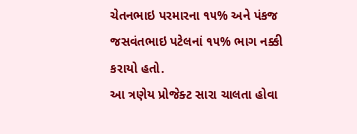ચેતનભાઇ પરમારના ૧૫% અને પંકજ જસવંતભાઇ પટેલનાં ૧૫% ભાગ નક્કી કરાયો હતો.
આ ત્રણેય પ્રોજેક્ટ સારા ચાલતા હોવા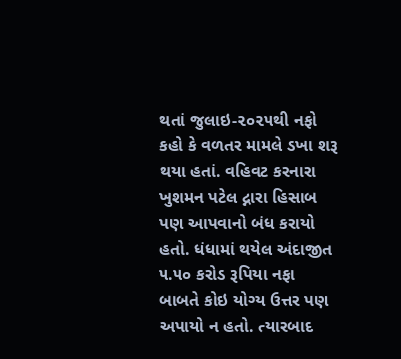થતાં જુલાઇ-૨૦૨૫થી નફો કહો કે વળતર મામલે ડખા શરૂ થયા હતાં. વહિવટ કરનારા ખુશમન પટેલ દ્નારા હિસાબ પણ આપવાનો બંધ કરાયો હતો. ધંધામાં થયેલ અંદાજીત ૫.૫૦ કરોડ રૂપિયા નફા બાબતે કોઇ યોગ્ય ઉત્તર પણ અપાયો ન હતો. ત્યારબાદ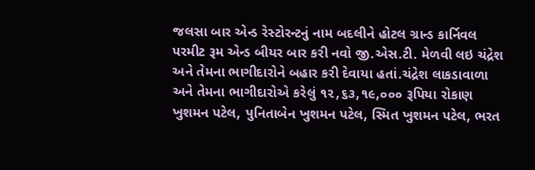જલસા બાર એન્ડ રેસ્ટોરન્ટનું નામ બદલીને હોટલ ગ્રાન્ડ કાર્નિવલ પરમીટ રૂમ એન્ડ બીયર બાર કરી નવો જી.એસ.ટી. મેળવી લઇ ચંદ્રેશ અને તેમના ભાગીદારોને બહાર કરી દેવાયા હતાં.ચંદ્રેશ લાકડાવાળા અને તેમના ભાગીદારોએ કરેલું ૧૨,૬૩,૧૯,૦૦૦ રૂપિયા રોકાણ ખુશમન પટેલ, પુનિતાબેન ખુશમન પટેલ, સ્મિત ખુશમન પટેલ, ભરત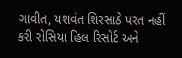ગાવીત, યશવંત શિરસાઠે પરત નહીં કરી રોસિયા હિલ રિસોર્ટ અને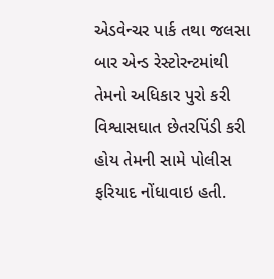એડવેન્ચર પાર્ક તથા જલસા બાર એન્ડ રેસ્ટોરન્ટમાંથી તેમનો અધિકાર પુરો કરી વિશ્વાસઘાત છેતરપિંડી કરી હોય તેમની સામે પોલીસ ફરિયાદ નોંધાવાઇ હતી.